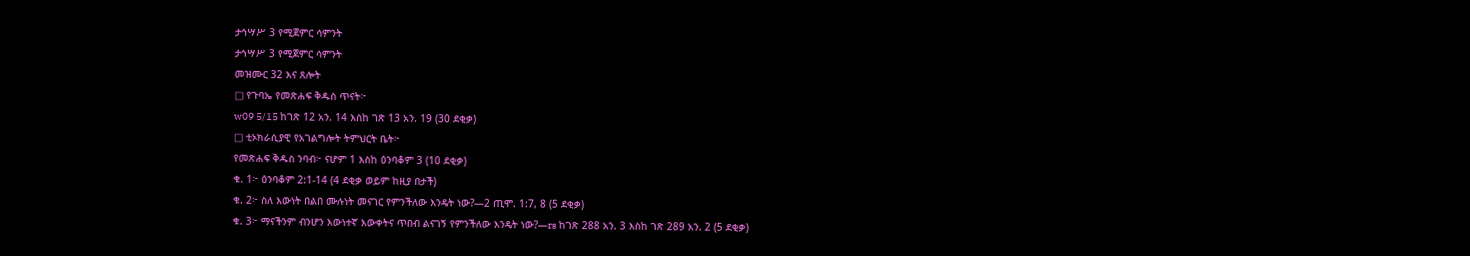ታኅሣሥ 3 የሚጀምር ሳምንት
ታኅሣሥ 3 የሚጀምር ሳምንት
መዝሙር 32 እና ጸሎት
□ የጉባኤ የመጽሐፍ ቅዱስ ጥናት፦
w09 5/15 ከገጽ 12 አን. 14 እስከ ገጽ 13 አን. 19 (30 ደቂቃ)
□ ቲኦክራሲያዊ የአገልግሎት ትምህርት ቤት፦
የመጽሐፍ ቅዱስ ንባብ፦ ናሆም 1 እስከ ዕንባቆም 3 (10 ደቂቃ)
ቁ. 1፦ ዕንባቆም 2:1-14 (4 ደቂቃ ወይም ከዚያ በታች)
ቁ. 2፦ ስለ እውነት በልበ ሙሉነት መናገር የምንችለው እንዴት ነው?—2 ጢሞ. 1:7, 8 (5 ደቂቃ)
ቁ. 3፦ ማናችንም ብንሆን እውነተኛ እውቀትና ጥበብ ልናገኝ የምንችለው እንዴት ነው?—rs ከገጽ 288 አን. 3 እስከ ገጽ 289 አን. 2 (5 ደቂቃ)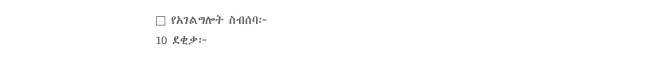□ የአገልግሎት ስብሰባ፦
10 ደቂቃ፦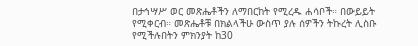በታኅሣሥ ወር መጽሔቶችን ለማበርከት የሚረዱ ሐሳቦች። በውይይት የሚቀርብ። መጽሔቶቹ በክልላችሁ ውስጥ ያሉ ሰዎችን ትኩረት ሊስቡ የሚችሉበትን ምክንያት ከ30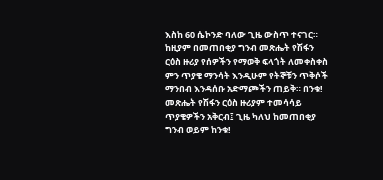እስከ 60 ሴኮንድ ባለው ጊዜ ውስጥ ተናገር። ከዚያም በመጠበቂያ ግንብ መጽሔት የሽፋን ርዕስ ዙሪያ የሰዎችን የማወቅ ፍላጎት ለመቀስቀስ ምን ጥያቄ ማንሳት እንዲሁም የትኞቹን ጥቅሶች ማንበብ እንዳሰቡ አድማጮችን ጠይቅ። በንቁ! መጽሔት የሽፋን ርዕስ ዙሪያም ተመሳሳይ ጥያቄዎችን አቅርብ፤ ጊዜ ካለህ ከመጠበቂያ ግንብ ወይም ከንቁ!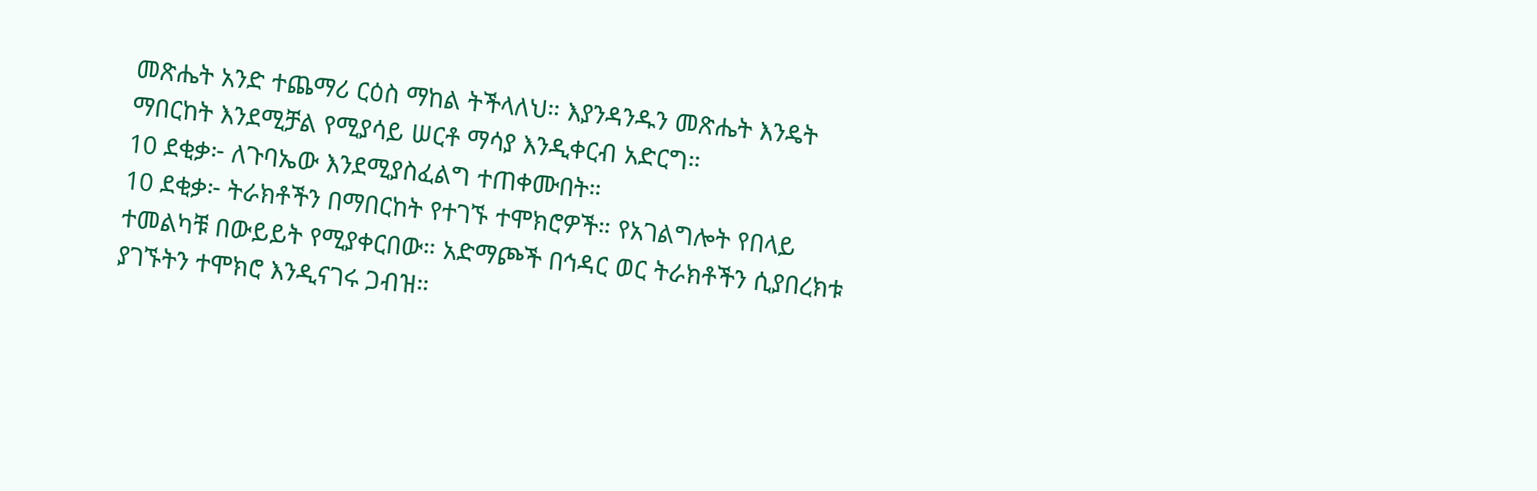መጽሔት አንድ ተጨማሪ ርዕስ ማከል ትችላለህ። እያንዳንዱን መጽሔት እንዴት ማበርከት እንደሚቻል የሚያሳይ ሠርቶ ማሳያ እንዲቀርብ አድርግ።
10 ደቂቃ፦ ለጉባኤው እንደሚያስፈልግ ተጠቀሙበት።
10 ደቂቃ፦ ትራክቶችን በማበርከት የተገኙ ተሞክሮዎች። የአገልግሎት የበላይ ተመልካቹ በውይይት የሚያቀርበው። አድማጮች በኅዳር ወር ትራክቶችን ሲያበረክቱ ያገኙትን ተሞክሮ እንዲናገሩ ጋብዝ።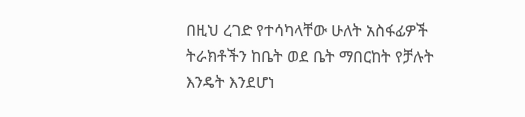በዚህ ረገድ የተሳካላቸው ሁለት አስፋፊዎች ትራክቶችን ከቤት ወደ ቤት ማበርከት የቻሉት እንዴት እንደሆነ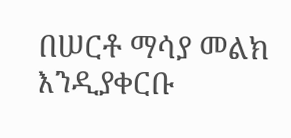በሠርቶ ማሳያ መልክ እንዲያቀርቡ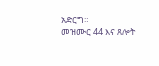አድርግ።
መዝሙር 44 እና ጸሎት